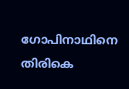ഗോപിനാഥിനെ തിരികെ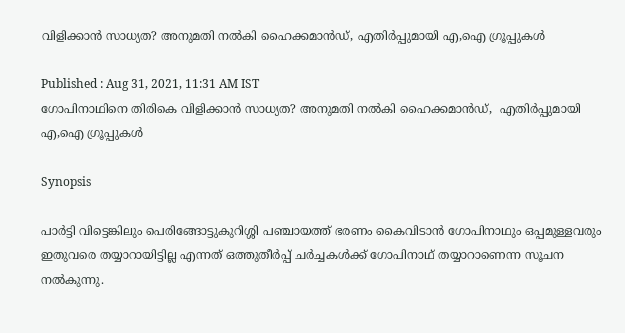വിളിക്കാൻ സാധ്യത? അനുമതി നൽകി ഹൈക്കമാൻഡ്, എതിർപ്പുമായി എ,ഐ ഗ്രൂപ്പുകൾ

Published : Aug 31, 2021, 11:31 AM IST
ഗോപിനാഥിനെ തിരികെ വിളിക്കാൻ സാധ്യത? അനുമതി നൽകി ഹൈക്കമാൻഡ്,  എതിർപ്പുമായി എ,ഐ ഗ്രൂപ്പുകൾ

Synopsis

പാര്‍ട്ടി വിട്ടെങ്കിലും പെരിങ്ങോട്ടുകുറിശ്ശി പഞ്ചായത്ത് ഭരണം കൈവിടാന്‍ ഗോപിനാഥും ഒപ്പമുള്ളവരും ഇതുവരെ തയ്യാറായിട്ടില്ല എന്നത് ഒത്തുതീർപ്പ് ചർച്ചകൾക്ക് ഗോപിനാഥ് തയ്യാറാണെന്ന സൂചന നൽകുന്നു.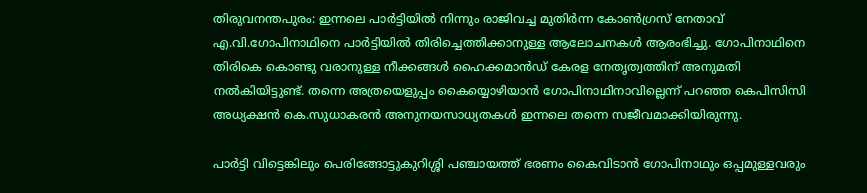തിരുവനന്തപുരം: ഇന്നലെ പാർട്ടിയിൽ നിന്നും രാജിവച്ച മുതിർന്ന കോൺഗ്രസ് നേതാവ് എ.വി.ഗോപിനാഥിനെ പാ‍ർട്ടിയിൽ തിരിച്ചെത്തിക്കാനുള്ള ആലോചനകൾ ആരംഭിച്ചു. ഗോപിനാഥിനെ തിരികെ കൊണ്ടു വരാനുള്ള നീക്കങ്ങൾ ഹൈക്കമാൻഡ് കേരള നേതൃത്വത്തിന് അനുമതി നൽകിയിട്ടുണ്ട്. തന്നെ അത്രയെളുപ്പം കൈയ്യൊഴിയാൻ ഗോപിനാഥിനാവില്ലെന്ന് പറഞ്ഞ കെപിസിസി അധ്യക്ഷൻ കെ.സുധാകരൻ അനുനയസാധ്യതകൾ ഇന്നലെ തന്നെ സജീവമാക്കിയിരുന്നു.

പാര്‍ട്ടി വിട്ടെങ്കിലും പെരിങ്ങോട്ടുകുറിശ്ശി പഞ്ചായത്ത് ഭരണം കൈവിടാന്‍ ഗോപിനാഥും ഒപ്പമുള്ളവരും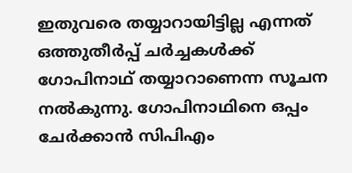ഇതുവരെ തയ്യാറായിട്ടില്ല എന്നത് ഒത്തുതീർപ്പ് ചർച്ചകൾക്ക് ഗോപിനാഥ് തയ്യാറാണെന്ന സൂചന നൽകുന്നു. ഗോപിനാഥിനെ ഒപ്പം ചേർക്കാൻ സിപിഎം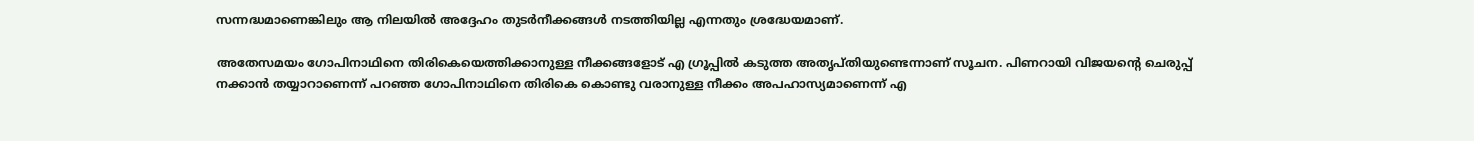സന്നദ്ധമാണെങ്കിലും ആ നിലയിൽ അദ്ദേഹം തുടർനീക്കങ്ങൾ നടത്തിയില്ല എന്നതും ശ്രദ്ധേയമാണ്.

അതേസമയം ഗോപിനാഥിനെ തിരികെയെത്തിക്കാനുള്ള നീക്കങ്ങളോട് എ ഗ്രൂപ്പിൽ കടുത്ത അതൃപ്തിയുണ്ടെന്നാണ് സൂചന. പിണറായി വിജയൻ്റെ ചെരുപ്പ് നക്കാൻ തയ്യാറാണെന്ന് പറഞ്ഞ ഗോപിനാഥിനെ തിരികെ കൊണ്ടു വരാനുള്ള നീക്കം അപഹാസ്യമാണെന്ന് എ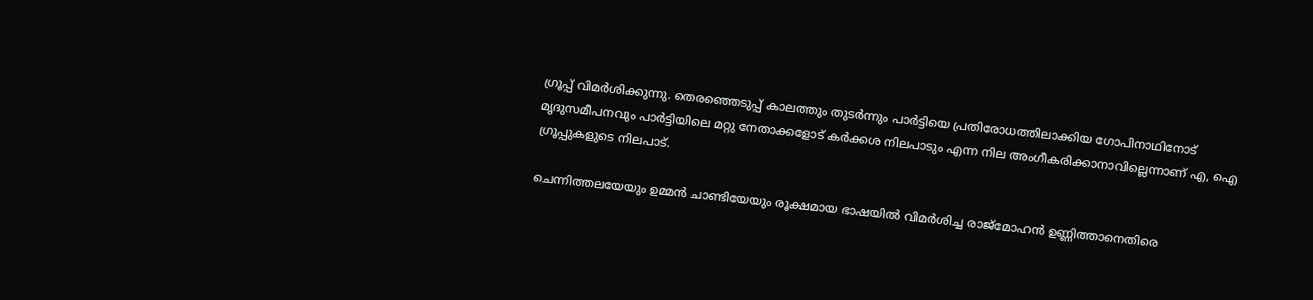ഗ്രൂപ്പ് വിമർശിക്കുന്നു. തെരഞ്ഞെടുപ്പ് കാലത്തും തുടർന്നും പാർട്ടിയെ പ്രതിരോധത്തിലാക്കിയ ഗോപിനാഥിനോട് മൃദുസമീപനവും പാർട്ടിയിലെ മറ്റു നേതാക്കളോട് കർക്കശ നിലപാടും എന്ന നില അംഗീകരിക്കാനാവില്ലെന്നാണ് എ, ഐ ഗ്രൂപ്പുകളുടെ നിലപാട്.

ചെന്നിത്തലയേയും ഉമ്മൻ ചാണ്ടിയേയും രൂക്ഷമായ ഭാഷയിൽ വിമർശിച്ച രാജ്മോഹൻ ഉണ്ണിത്താനെതിരെ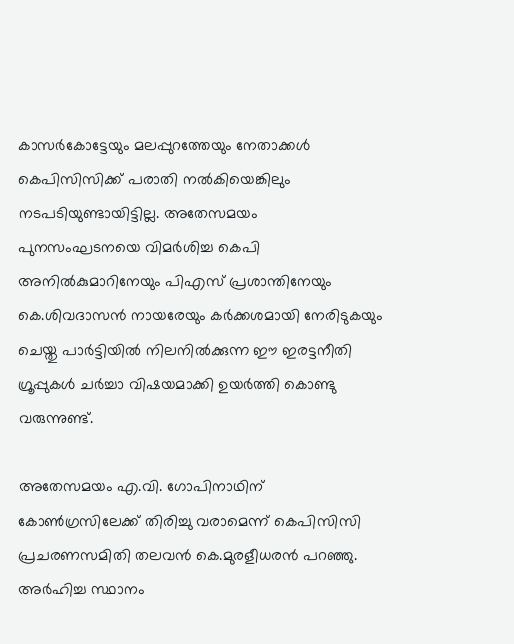കാസർകോട്ടേയും മലപ്പുറത്തേയും നേതാക്കൾ കെപിസിസിക്ക് പരാതി നൽകിയെങ്കിലും നടപടിയുണ്ടായിട്ടില്ല. അതേസമയം പുനസംഘടനയെ വിമർശിച്ച കെപി അനിൽകുമാറിനേയും പിഎസ് പ്രശാന്തിനേയും കെ.ശിവദാസൻ നായരേയും ക‍ർക്കശമായി നേരിടുകയും ചെയ്തു പാർട്ടിയിൽ നിലനിൽക്കുന്ന ഈ ഇരട്ടനീതി ഗ്രൂപ്പുകൾ ചർച്ചാ വിഷയമാക്കി ഉയർത്തി കൊണ്ടു വരുന്നുണ്ട്.

അതേസമയം എ.വി. ഗോപിനാഥിന് കോൺഗ്രസിലേക്ക് തിരിച്ചു വരാമെന്ന് കെപിസിസി പ്രചരണസമിതി തലവൻ കെ.മുരളീധരൻ പറഞ്ഞു. അർഹിച്ച സ്ഥാനം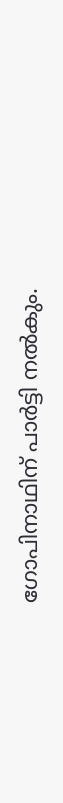ഗോപിനാഥിന് പാർട്ടി നൽകും.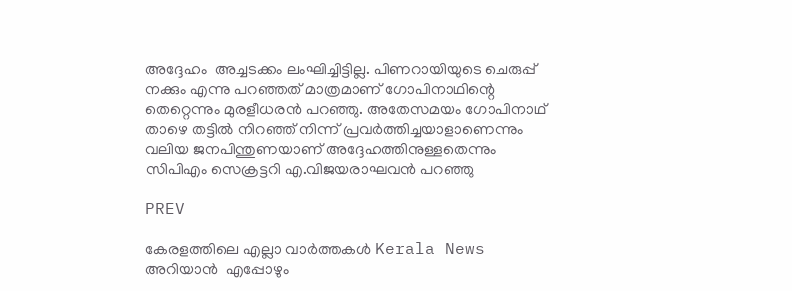അദ്ദേഹം  അച്ചടക്കം ലംഘിച്ചിട്ടില്ല. പിണറായിയുടെ ചെരുപ്പ് നക്കും എന്നു പറഞ്ഞത് മാത്രമാണ് ഗോപിനാഥിന്റെ തെറ്റെന്നും മുരളീധരൻ പറഞ്ഞു. അതേസമയം ഗോപിനാഥ് താഴെ തട്ടിൽ നിറഞ്ഞ് നിന്ന് പ്രവർത്തിച്ചയാളാണെന്നും വലിയ ജനപിന്തുണയാണ് അദ്ദേഹത്തിനുള്ളതെന്നും സിപിഎം സെക്രട്ടറി എ.വിജയരാഘവൻ പറഞ്ഞു

PREV

കേരളത്തിലെ എല്ലാ വാർത്തകൾ Kerala News അറിയാൻ  എപ്പോഴും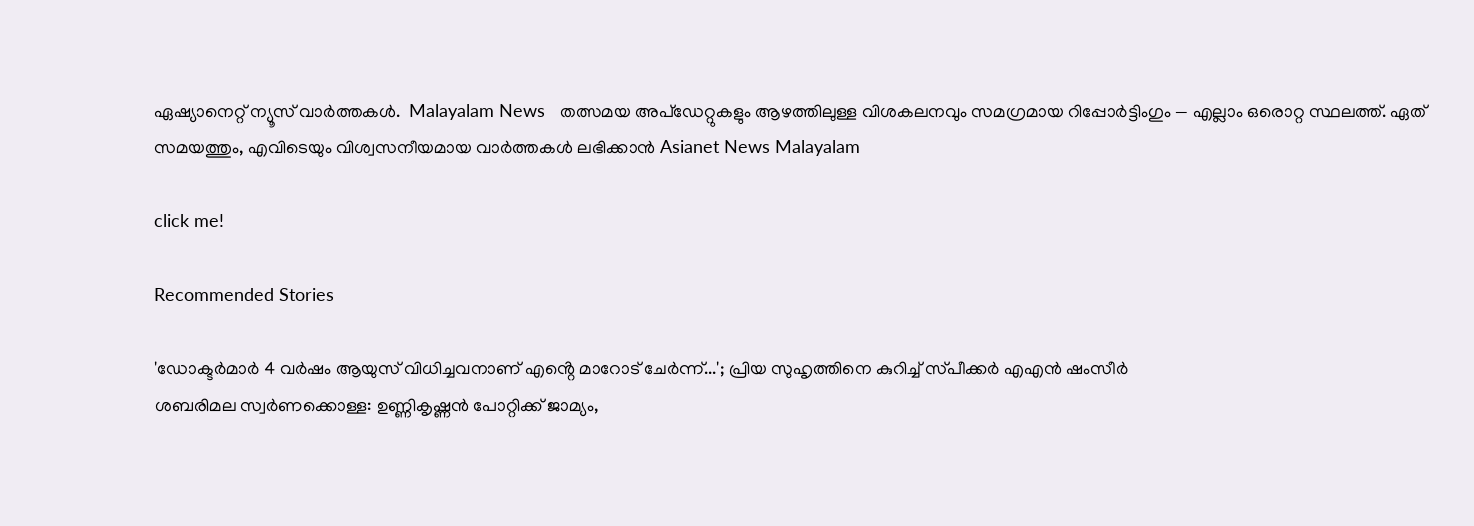ഏഷ്യാനെറ്റ് ന്യൂസ് വാർത്തകൾ.  Malayalam News   തത്സമയ അപ്‌ഡേറ്റുകളും ആഴത്തിലുള്ള വിശകലനവും സമഗ്രമായ റിപ്പോർട്ടിംഗും — എല്ലാം ഒരൊറ്റ സ്ഥലത്ത്. ഏത് സമയത്തും, എവിടെയും വിശ്വസനീയമായ വാർത്തകൾ ലഭിക്കാൻ Asianet News Malayalam

click me!

Recommended Stories

'ഡോക്ടർമാർ 4 വർഷം ആയുസ് വിധിച്ചവനാണ് എൻ്റെ മാറോട് ചേർന്ന്...'; പ്രിയ സുഹൃത്തിനെ കുറിച്ച് സ്‌പീക്കർ എഎൻ ഷംസീർ
ശബരിമല സ്വർണക്കൊള്ള: ഉണ്ണികൃഷ്ണൻ പോറ്റിക്ക് ജാമ്യം,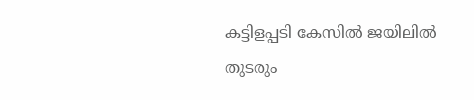കട്ടിളപ്പടി കേസിൽ ജയിലിൽ തുടരും